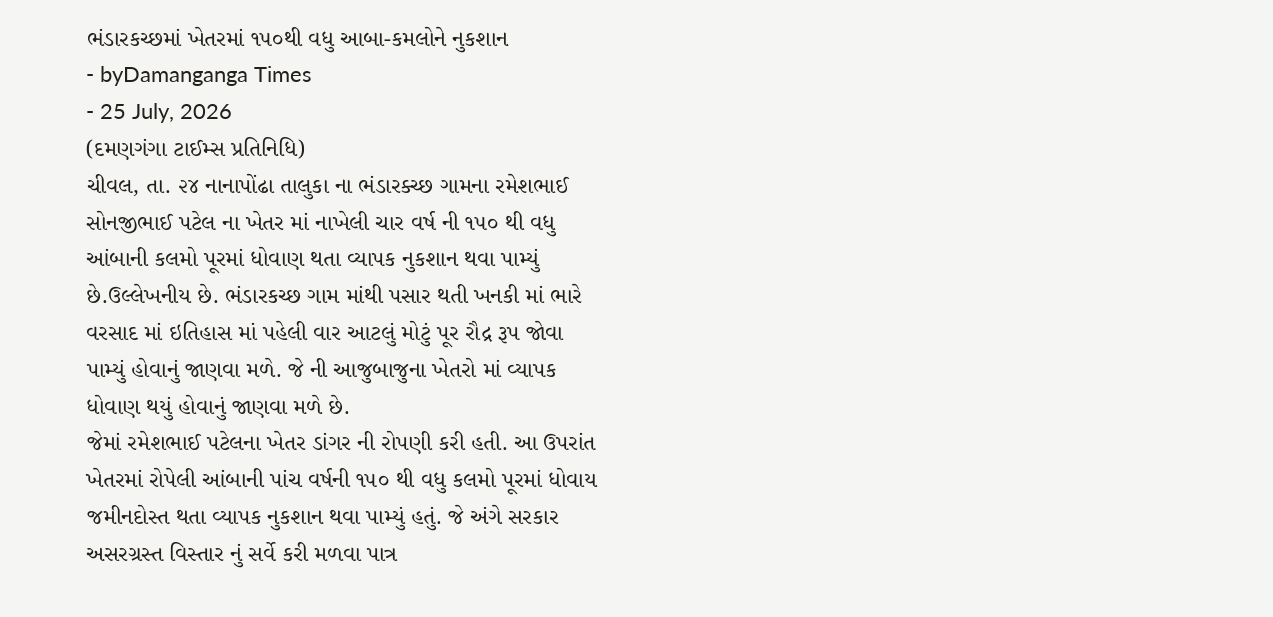ભંડારકચ્છમાં ખેતરમાં ૧૫૦થી વધુ આબા-કમલોને નુકશાન
- byDamanganga Times
- 25 July, 2026
(દમણગંગા ટાઈમ્સ પ્રતિનિધિ)
ચીવલ, તા. ૨૪ નાનાપોંઢા તાલુકા ના ભંડારક્ચ્છ ગામના રમેશભાઈ સોનજીભાઈ પટેલ ના ખેતર માં નાખેલી ચાર વર્ષ ની ૧૫૦ થી વધુ આંબાની કલમો પૂરમાં ધોવાણ થતા વ્યાપક નુકશાન થવા પામ્યું છે.ઉલ્લેખનીય છે. ભંડારકચ્છ ગામ માંથી પસાર થતી ખનકી માં ભારે વરસાદ માં ઇતિહાસ માં પહેલી વાર આટલું મોટું પૂર રૌદ્ર રૂપ જોવા પામ્યું હોવાનું જાણવા મળે. જે ની આજુબાજુના ખેતરો માં વ્યાપક ધોવાણ થયું હોવાનું જાણવા મળે છે.
જેમાં રમેશભાઈ પટેલના ખેતર ડાંગર ની રોપણી કરી હતી. આ ઉપરાંત ખેતરમાં રોપેલી આંબાની પાંચ વર્ષની ૧૫૦ થી વધુ કલમો પૂરમાં ધોવાય જમીનદોસ્ત થતા વ્યાપક નુકશાન થવા પામ્યું હતું. જે અંગે સરકાર અસરગ્રસ્ત વિસ્તાર નું સર્વે કરી મળવા પાત્ર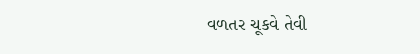વળતર ચૂકવે તેવી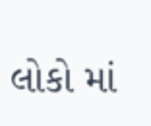લોકો માં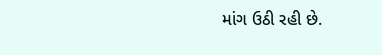માંગ ઉઠી રહી છે.